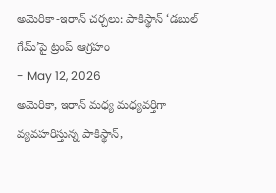అమెరికా-ఇరాన్ చర్చలు: పాకిస్థాన్ ‘డబుల్ గేమ్’పై ట్రంప్ ఆగ్రహం
- May 12, 2026
అమెరికా, ఇరాన్ మధ్య మధ్యవర్తిగా వ్యవహరిస్తున్న పాకిస్థాన్,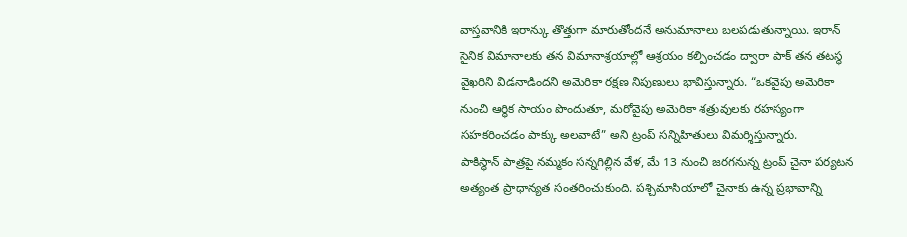వాస్తవానికి ఇరాన్కు తొత్తుగా మారుతోందనే అనుమానాలు బలపడుతున్నాయి. ఇరాన్ సైనిక విమానాలకు తన విమానాశ్రయాల్లో ఆశ్రయం కల్పించడం ద్వారా పాక్ తన తటస్థ వైఖరిని విడనాడిందని అమెరికా రక్షణ నిపుణులు భావిస్తున్నారు. “ఒకవైపు అమెరికా నుంచి ఆర్థిక సాయం పొందుతూ, మరోవైపు అమెరికా శత్రువులకు రహస్యంగా సహకరించడం పాక్కు అలవాటే” అని ట్రంప్ సన్నిహితులు విమర్శిస్తున్నారు.
పాకిస్థాన్ పాత్రపై నమ్మకం సన్నగిల్లిన వేళ, మే 13 నుంచి జరగనున్న ట్రంప్ చైనా పర్యటన అత్యంత ప్రాధాన్యత సంతరించుకుంది. పశ్చిమాసియాలో చైనాకు ఉన్న ప్రభావాన్ని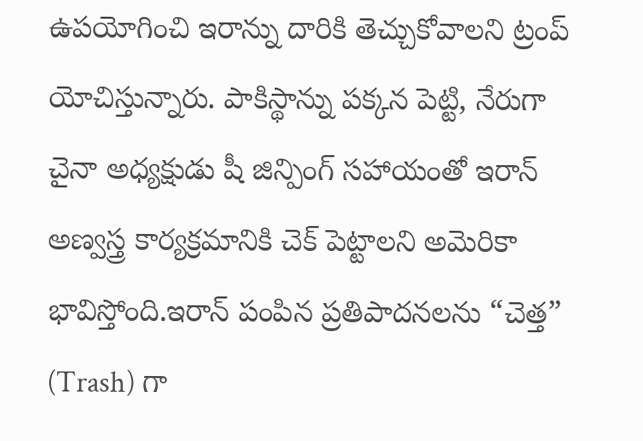ఉపయోగించి ఇరాన్ను దారికి తెచ్చుకోవాలని ట్రంప్ యోచిస్తున్నారు. పాకిస్థాన్ను పక్కన పెట్టి, నేరుగా చైనా అధ్యక్షుడు షీ జిన్పింగ్ సహాయంతో ఇరాన్ అణ్వస్త్ర కార్యక్రమానికి చెక్ పెట్టాలని అమెరికా భావిస్తోంది.ఇరాన్ పంపిన ప్రతిపాదనలను “చెత్త” (Trash) గా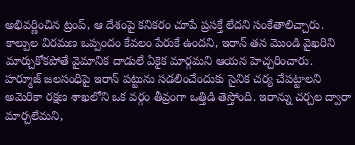అభివర్ణించిన ట్రంప్, ఆ దేశంపై కనికరం చూపే ప్రసక్తే లేదని సంకేతాలిచ్చారు. కాల్పుల విరమణ ఒప్పందం కేవలం పేరుకే ఉందని, ఇరాన్ తన మొండి వైఖరిని మార్చుకోకపోతే వైమానిక దాడులే ఏకైక మార్గమని ఆయన హెచ్చరించారు. హర్మూజ్ జలసంధిపై ఇరాన్ పట్టును సడలించేందుకు సైనిక చర్య చేపట్టాలని అమెరికా రక్షణ శాఖలోని ఒక వర్గం తీవ్రంగా ఒత్తిడి తెస్తోంది. ఇరాన్ను చర్చల ద్వారా మార్చలేమని,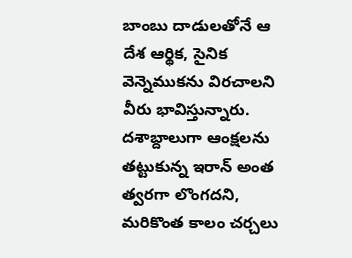బాంబు దాడులతోనే ఆ దేశ ఆర్థిక, సైనిక వెన్నెముకను విరచాలని వీరు భావిస్తున్నారు. దశాబ్దాలుగా ఆంక్షలను తట్టుకున్న ఇరాన్ అంత త్వరగా లొంగదని, మరికొంత కాలం చర్చలు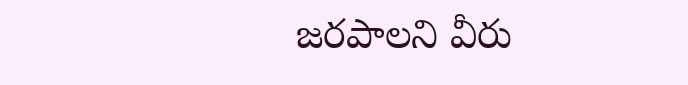జరపాలని వీరు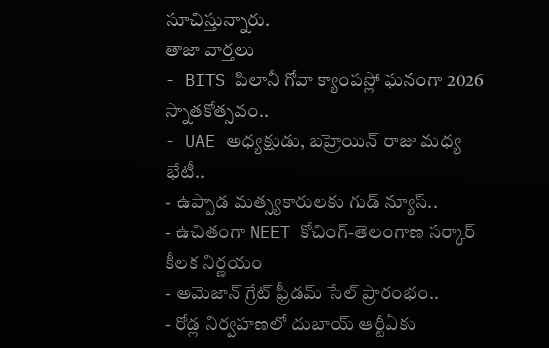సూచిస్తున్నారు.
తాజా వార్తలు
- BITS పిలానీ గోవా క్యాంపస్లో ఘనంగా 2026 స్నాతకోత్సవం..
- UAE అధ్యక్షుడు, బహ్రెయిన్ రాజు మధ్య భేటీ..
- ఉప్పాడ మత్స్యకారులకు గుడ్ న్యూస్..
- ఉచితంగా NEET కోచింగ్-తెలంగాణ సర్కార్ కీలక నిర్ణయం
- అమెజాన్ గ్రేట్ ఫ్రీడమ్ సేల్ ప్రారంభం..
- రోడ్ల నిర్వహణలో దుబాయ్ ఆర్టీఏకు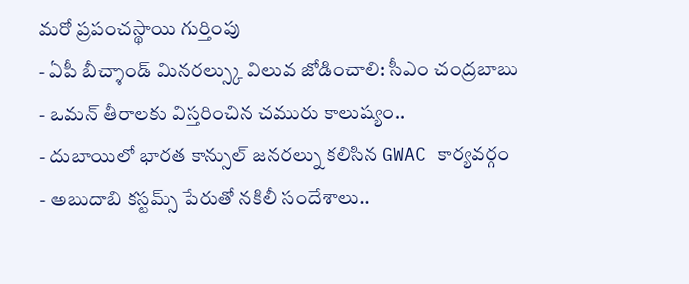మరో ప్రపంచస్థాయి గుర్తింపు
- ఏపీ బీచ్శాండ్ మినరల్స్కు విలువ జోడించాలి: సీఎం చంద్రబాబు
- ఒమన్ తీరాలకు విస్తరించిన చమురు కాలుష్యం..
- దుబాయిలో భారత కాన్సుల్ జనరల్ను కలిసిన GWAC కార్యవర్గం
- అబుదాబి కస్టమ్స్ పేరుతో నకిలీ సందేశాలు..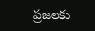ప్రజలకు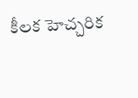కీలక హెచ్చరిక